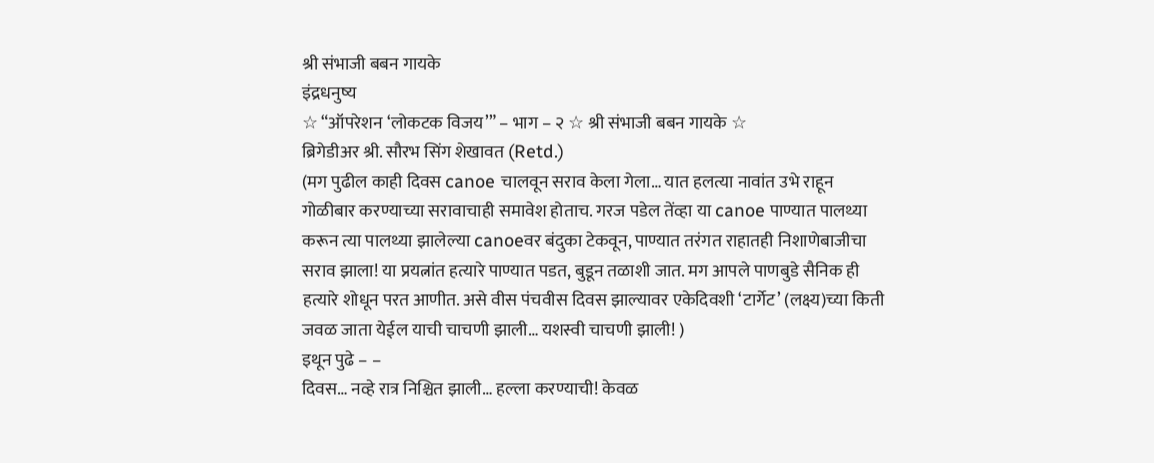श्री संभाजी बबन गायके
इंद्रधनुष्य
☆ “ऑपरेशन ‘लोकटक विजय’” – भाग – २ ☆ श्री संभाजी बबन गायके ☆
ब्रिगेडीअर श्री. सौरभ सिंग शेखावत (Retd.)
(मग पुढील काही दिवस canoe चालवून सराव केला गेला… यात हलत्या नावांत उभे राहून गोळीबार करण्याच्या सरावाचाही समावेश होताच. गरज पडेल तेंव्हा या canoe पाण्यात पालथ्या करून त्या पालथ्या झालेल्या canoeवर बंदुका टेकवून, पाण्यात तरंगत राहातही निशाणेबाजीचा सराव झाला! या प्रयत्नांत हत्यारे पाण्यात पडत, बुडून तळाशी जात. मग आपले पाणबुडे सैनिक ही हत्यारे शोधून परत आणीत. असे वीस पंचवीस दिवस झाल्यावर एकेदिवशी ‘टार्गेट’ (लक्ष्य)च्या किती जवळ जाता येईल याची चाचणी झाली… यशस्वी चाचणी झाली! )
इथून पुढे – –
दिवस… नव्हे रात्र निश्चित झाली… हल्ला करण्याची! केवळ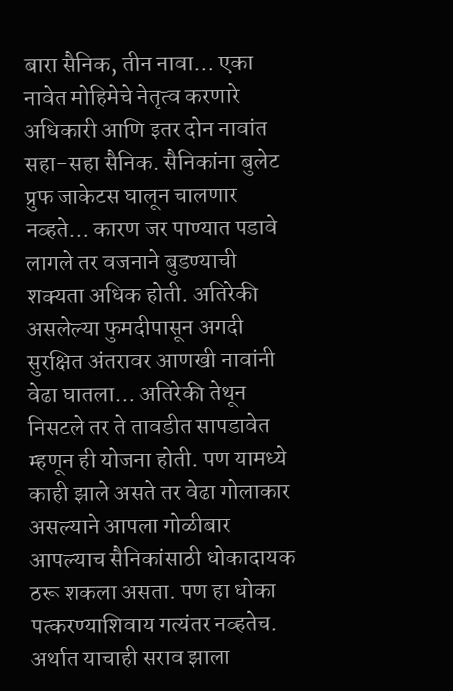बारा सैनिक, तीन नावा… एका नावेत मोहिमेचे नेतृत्व करणारे अधिकारी आणि इतर दोन नावांत सहा-सहा सैनिक. सैनिकांना बुलेट प्रुफ जाकेटस घालून चालणार नव्हते… कारण जर पाण्यात पडावे लागले तर वजनाने बुडण्याची शक्यता अधिक होती. अतिरेकी असलेल्या फुमदीपासून अगदी सुरक्षित अंतरावर आणखी नावांनी वेढा घातला… अतिरेकी तेथून निसटले तर ते तावडीत सापडावेत म्हणून ही योजना होती. पण यामध्ये काही झाले असते तर वेढा गोलाकार असल्याने आपला गोळीबार आपल्याच सैनिकांसाठी धोकादायक ठरू शकला असता. पण हा धोका पत्करण्याशिवाय गत्यंतर नव्हतेच. अर्थात याचाही सराव झाला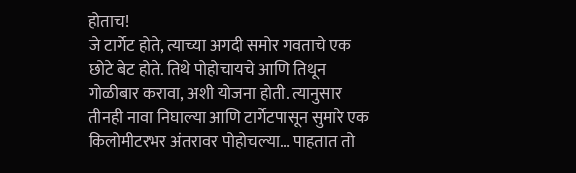होताच!
जे टार्गेट होते, त्याच्या अगदी समोर गवताचे एक छोटे बेट होते. तिथे पोहोचायचे आणि तिथून गोळीबार करावा, अशी योजना होती. त्यानुसार तीनही नावा निघाल्या आणि टार्गेटपासून सुमारे एक किलोमीटरभर अंतरावर पोहोचल्या… पाहतात तो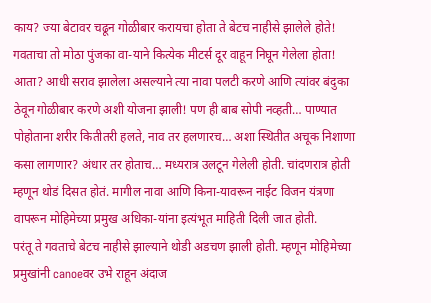काय? ज्या बेटावर चढून गोळीबार करायचा होता ते बेटच नाहीसे झालेले होते! गवताचा तो मोठा पुंजका वा-याने कित्येक मीटर्स दूर वाहून निघून गेलेला होता!
आता? आधी सराव झालेला असल्याने त्या नावा पलटी करणे आणि त्यांवर बंदुका ठेवून गोळीबार करणे अशी योजना झाली! पण ही बाब सोपी नव्हती… पाण्यात पोहोताना शरीर कितीतरी हलते, नाव तर हलणारच… अशा स्थितीत अचूक निशाणा कसा लागणार? अंधार तर होताच… मध्यरात्र उलटून गेलेली होती. चांदणरात्र होती म्हणून थोडं दिसत होतं. मागील नावा आणि किना-यावरून नाईट विजन यंत्रणा वापरून मोहिमेच्या प्रमुख अधिका-यांना इत्यंभूत माहिती दिली जात होती.
परंतू ते गवताचे बेटच नाहीसे झाल्याने थोडी अडचण झाली होती. म्हणून मोहिमेच्या प्रमुखांनी canoeवर उभे राहून अंदाज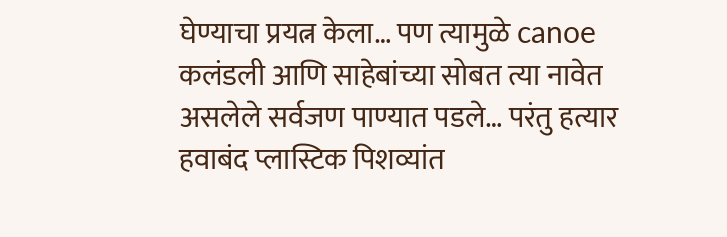घेण्याचा प्रयत्न केला… पण त्यामुळे canoe कलंडली आणि साहेबांच्या सोबत त्या नावेत असलेले सर्वजण पाण्यात पडले… परंतु हत्यार हवाबंद प्लास्टिक पिशव्यांत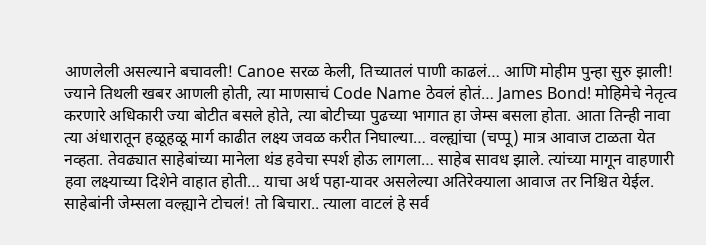आणलेली असल्याने बचावली! Canoe सरळ केली, तिच्यातलं पाणी काढलं… आणि मोहीम पुन्हा सुरु झाली!
ज्याने तिथली खबर आणली होती, त्या माणसाचं Code Name ठेवलं होतं… James Bond! मोहिमेचे नेतृत्व करणारे अधिकारी ज्या बोटीत बसले होते, त्या बोटीच्या पुढच्या भागात हा जेम्स बसला होता. आता तिन्ही नावा त्या अंधारातून हळूहळू मार्ग काढीत लक्ष्य जवळ करीत निघाल्या… वल्ह्यांचा (चप्पू) मात्र आवाज टाळता येत नव्हता. तेवढ्यात साहेबांच्या मानेला थंड हवेचा स्पर्श होऊ लागला… साहेब सावध झाले. त्यांच्या मागून वाहणारी हवा लक्ष्याच्या दिशेने वाहात होती… याचा अर्थ पहा-यावर असलेल्या अतिरेक्याला आवाज तर निश्चित येईल. साहेबांनी जेम्सला वल्ह्याने टोचलं! तो बिचारा.. त्याला वाटलं हे सर्व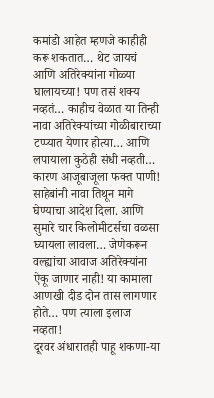कमांडो आहेत म्हणजे काहीही करू शकतात… थेट जायचं आणि अतिरेक्यांना गोळ्या घालायच्या! पण तसं शक्य नव्हतं… काहीच वेळात या तिन्ही नावा अतिरेक्यांच्या गोळीबाराच्या टप्प्यात येणार होत्या… आणि लपायाला कुठेही संधी नव्हती… कारण आजूबाजूला फक्त पाणी!
साहेबांनी नावा तिथून मागे घेण्याचा आदेश दिला. आणि सुमारे चार किलोमीटर्सचा वळसा घ्यायला लावला… जेणेकरून वल्ह्यांचा आवाज अतिरेक्यांना ऐकू जाणार नाही! या कामाला आणखी दीड दोन तास लागणार होते… पण त्याला इलाज नव्हता!
दूरवर अंधारातही पाहू शकणा-या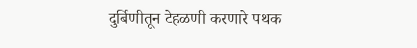दुर्बिणीतून टेहळणी करणारे पथक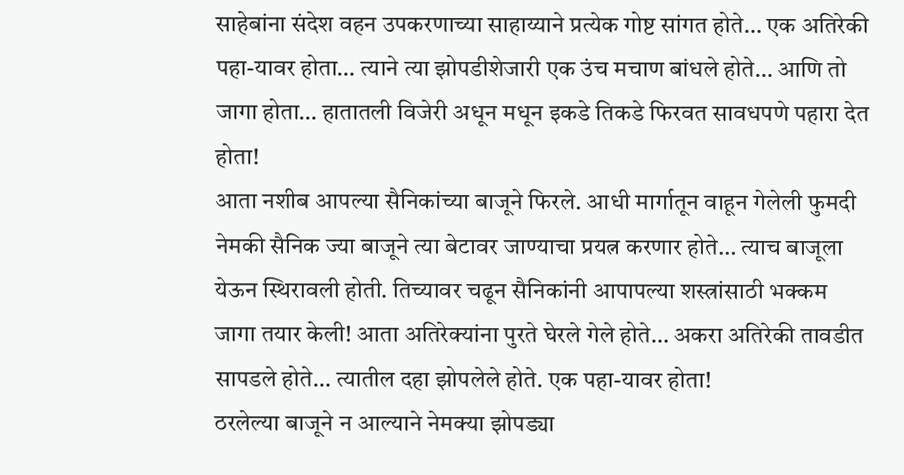साहेबांना संदेश वहन उपकरणाच्या साहाय्याने प्रत्येक गोष्ट सांगत होते… एक अतिरेकी पहा-यावर होता… त्याने त्या झोपडीशेजारी एक उंच मचाण बांधले होते… आणि तो जागा होता… हातातली विजेरी अधून मधून इकडे तिकडे फिरवत सावधपणे पहारा देत होता!
आता नशीब आपल्या सैनिकांच्या बाजूने फिरले. आधी मार्गातून वाहून गेलेली फुमदी नेमकी सैनिक ज्या बाजूने त्या बेटावर जाण्याचा प्रयत्न करणार होते… त्याच बाजूला येऊन स्थिरावली होती. तिच्यावर चढून सैनिकांनी आपापल्या शस्त्रांसाठी भक्कम जागा तयार केली! आता अतिरेक्यांना पुरते घेरले गेले होते… अकरा अतिरेकी तावडीत सापडले होते… त्यातील दहा झोपलेले होते. एक पहा-यावर होता!
ठरलेल्या बाजूने न आल्याने नेमक्या झोपड्या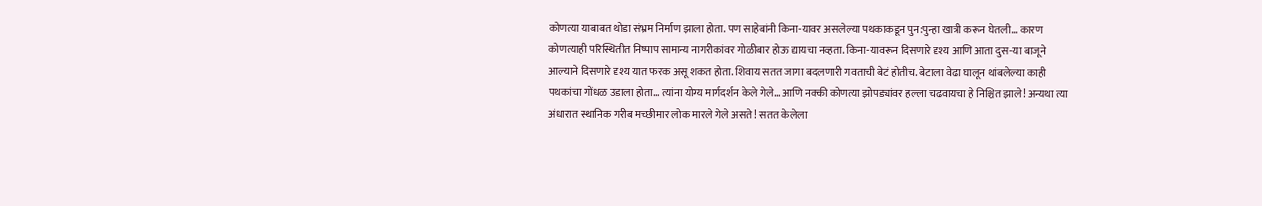कोणत्या याबाबत थोडा संभ्रम निर्माण झाला होता. पण साहेबांनी किना-यावर असलेल्या पथकाकडून पुन:पुन्हा खात्री करून घेतली… कारण कोणत्याही परिस्थितीत निष्पाप सामान्य नागरीकांवर गोळीबार होऊ द्यायचा नव्हता. किना-यावरून दिसणारे दृश्य आणि आता दुस-या बाजूने आल्याने दिसणारे दृश्य यात फरक असू शकत होता. शिवाय सतत जागा बदलणारी गवताची बेटं होतीच. बेटाला वेढा घालून थांबलेल्या काही पथकांचा गोंधळ उडाला होता… त्यांना योग्य मार्गदर्शन केले गेले… आणि नक्की कोणत्या झोपड्यांवर हल्ला चढवायचा हे निश्चित झाले! अन्यथा त्या अंधारात स्थानिक गरीब मच्छीमार लोक मारले गेले असते! सतत केलेला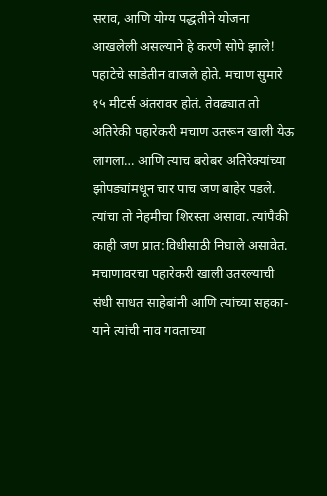सराव, आणि योग्य पद्धतीने योजना आखलेली असल्याने हे करणे सोपे झाले!
पहाटेचे साडेतीन वाजले होते. मचाण सुमारे १५ मीटर्स अंतरावर होतं. तेवढ्यात तो अतिरेकी पहारेकरी मचाण उतरून खाली येऊ लागला… आणि त्याच बरोबर अतिरेक्यांच्या झोपड्यांमधून चार पाच जण बाहेर पडले. त्यांचा तो नेहमीचा शिरस्ता असावा. त्यांपैकी काही जण प्रात:विधीसाठी निघाले असावेत.
मचाणावरचा पहारेकरी खाली उतरल्याची संधी साधत साहेबांनी आणि त्यांच्या सहका-याने त्यांची नाव गवताच्या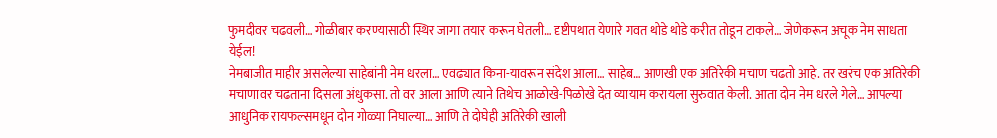फुमदीवर चढवली… गोळीबार करण्यासाठी स्थिर जागा तयार करून घेतली… दृष्टीपथात येणारे गवत थोडे थोडे करीत तोडून टाकले… जेणेकरून अचूक नेम साधता येईल!
नेमबाजीत माहीर असलेल्या साहेबांनी नेम धरला… एवढ्यात किना-यावरून संदेश आला… साहेब… आणखी एक अतिरेकी मचाण चढतो आहे. तर खरंच एक अतिरेकी मचाणावर चढताना दिसला अंधुकसा. तो वर आला आणि त्याने तिथेच आळोखे-पिळोखे देत व्यायाम करायला सुरुवात केली. आता दोन नेम धरले गेले… आपल्या आधुनिक रायफल्समधून दोन गोळ्या निघाल्या… आणि ते दोघेही अतिरेकी खाली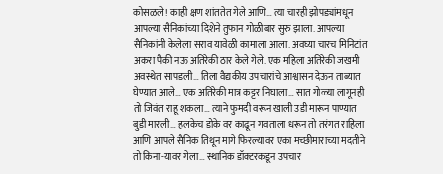कोसळले! काही क्षण शांततेत गेले आणि… त्या चारही झोपड्यांमधून आपल्या सैनिकांच्या दिशेने तुफान गोळीबार सुरु झाला. आपल्या सैनिकांनी केलेला सराव यावेळी कामाला आला. अवघ्या चारच मिनिटांत अकरा पैकी नऊ अतिरेकी ठार केले गेले. एक महिला अतिरेकी जखमी अवस्थेत सापडली… तिला वैद्यकीय उपचारांचे आश्वासन देऊन ताब्यात घेण्यात आले… एक अतिरेकी मात्र कट्टर निघाला… सात गोळ्या लागूनही तो जिवंत राहू शकला… त्याने फुमदी वरून खाली उडी मारून पाण्यात बुडी मारली… हलकेच डोके वर काढून गवताला धरून तो तरंगत राहिला आणि आपले सैनिक तिथून मागे फिरल्यावर एका मच्छीमाराच्या मदतीने तो किना-यावर गेला… स्थानिक डॉक्टरकडून उपचार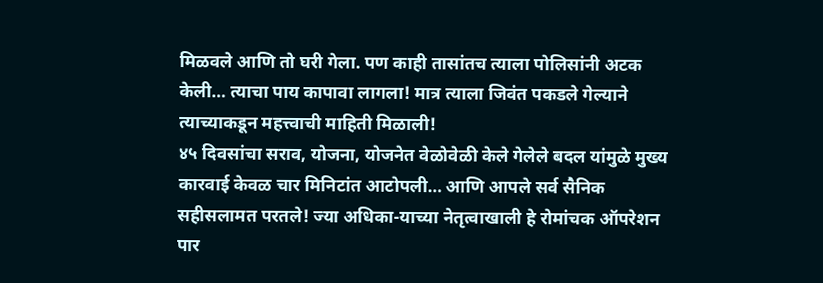मिळवले आणि तो घरी गेला. पण काही तासांतच त्याला पोलिसांनी अटक केली… त्याचा पाय कापावा लागला! मात्र त्याला जिवंत पकडले गेल्याने त्याच्याकडून महत्त्वाची माहिती मिळाली!
४५ दिवसांचा सराव, योजना, योजनेत वेळोवेळी केले गेलेले बदल यांमुळे मुख्य कारवाई केवळ चार मिनिटांत आटोपली… आणि आपले सर्व सैनिक सहीसलामत परतले! ज्या अधिका-याच्या नेतृत्वाखाली हे रोमांचक ऑपरेशन पार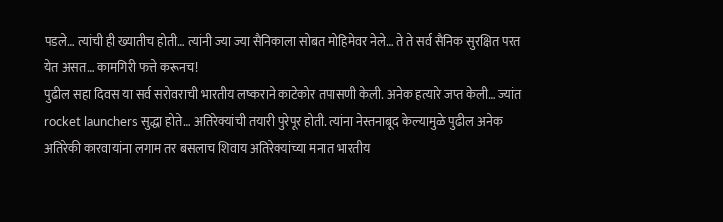पडले… त्यांची ही ख्यातीच होती… त्यांनी ज्या ज्या सैनिकाला सोबत मोहिमेवर नेले… ते ते सर्व सैनिक सुरक्षित परत येत असत… कामगिरी फत्ते करूनच!
पुढील सहा दिवस या सर्व सरोवराची भारतीय लष्कराने काटेकोर तपासणी केली. अनेक हत्यारे जप्त केली… ज्यांत rocket launchers सुद्धा होते… अतिरेक्यांची तयारी पुरेपूर होती. त्यांना नेस्तनाबूद केल्यामुळे पुढील अनेक अतिरेकी कारवायांना लगाम तर बसलाच शिवाय अतिरेक्यांच्या मनात भारतीय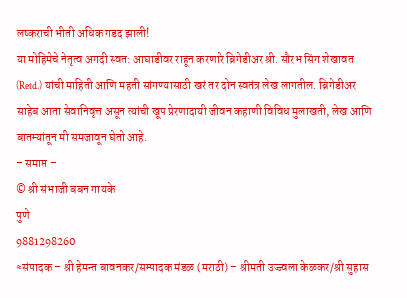लष्कराची भीती अधिक गडद झाली!
या मोहिमेचे नेतृत्व अगदी स्वत: आघाडीवर राहून करणारे ब्रिगेडीअर श्री. सौरभ सिंग शेखावत (Retd.) यांची माहिती आणि महती सांगण्यासाठी खरं तर दोन स्वतंत्र लेख लागतील. ब्रिगेडीअर साहेब आता सेवानिवृत्त असून त्यांची खूप प्रेरणादायी जीवन कहाणी विविध मुलाखती, लेख आणि बातम्यांतून मी समजावून घेतो आहे.
– समाप्त –
© श्री संभाजी बबन गायके
पुणे
9881298260
≈संपादक – श्री हेमन्त बावनकर/सम्पादक मंडळ (मराठी) – श्रीमती उज्ज्वला केळकर/श्री सुहास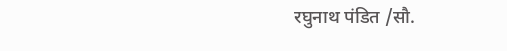रघुनाथ पंडित /सौ.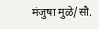मंजुषा मुळे/सौ.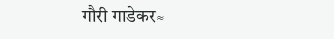गौरी गाडेकर≈